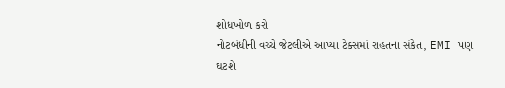શોધખોળ કરો
નોટબંધીની વચ્ચે જેટલીએ આપ્યા ટેક્સમાં રાહતના સંકેત, EMI પણ ઘટશે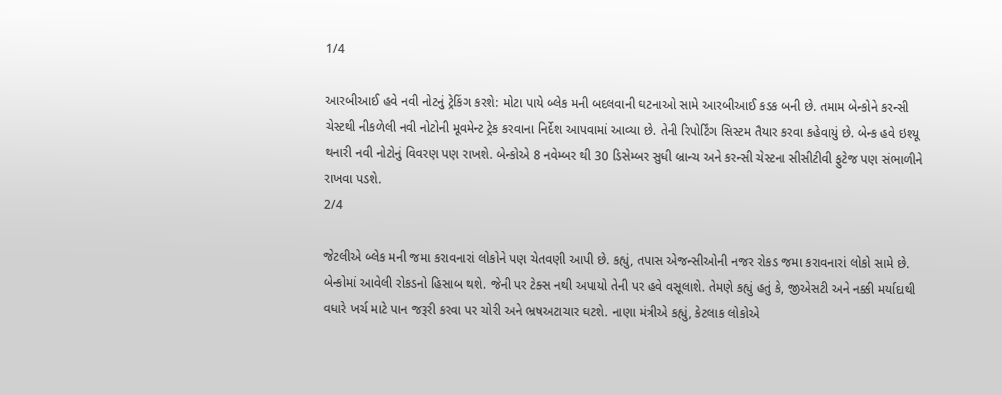1/4

આરબીઆઈ હવે નવી નોટનું ટ્રેકિંગ કરશે: મોટા પાયે બ્લેક મની બદલવાની ઘટનાઓ સામે આરબીઆઈ કડક બની છે. તમામ બેન્કોને કરન્સી ચેસ્ટથી નીકળેલી નવી નોટોની મૂવમેન્ટ ટ્રેક કરવાના નિર્દેશ આપવામાં આવ્યા છે. તેની રિપોર્ટિંગ સિસ્ટમ તૈયાર કરવા કહેવાયું છે. બેન્ક હવે ઇશ્યૂ થનારી નવી નોટોનું વિવરણ પણ રાખશે. બેન્કોએ 8 નવેમ્બર થી 30 ડિસેમ્બર સુધી બ્રાન્ચ અને કરન્સી ચેસ્ટના સીસીટીવી ફુટેજ પણ સંભાળીને રાખવા પડશે.
2/4

જેટલીએ બ્લેક મની જમા કરાવનારાં લોકોને પણ ચેતવણી આપી છે. કહ્યું, તપાસ એજન્સીઓની નજર રોકડ જમા કરાવનારાં લોકો સામે છે. બેન્કોમાં આવેલી રોકડનો હિસાબ થશે. જેની પર ટેક્સ નથી અપાયો તેની પર હવે વસૂલાશે. તેમણે કહ્યું હતું કે, જીએસટી અને નક્કી મર્યાદાથી વધારે ખર્ચ માટે પાન જરૂરી કરવા પર ચોરી અને ભ્રષઅટાચાર ઘટશે. નાણા મંત્રીએ કહ્યું, કેટલાક લોકોએ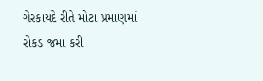ગેરકાયદે રીતે મોટા પ્રમાણમાં રોકડ જમા કરી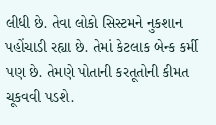લીધી છે. તેવા લોકો સિસ્ટમને નુકશાન પહોંચાડી રહ્યા છે. તેમાં કેટલાક બેન્ક કર્મી પણ છે. તેમણે પોતાની કરતૂતોની કીમત ચૂકવવી પડશે.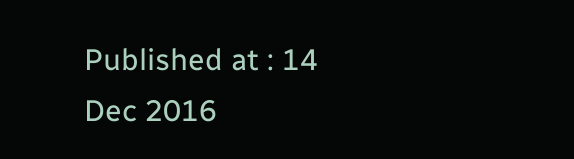Published at : 14 Dec 2016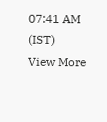07:41 AM (IST)
View More